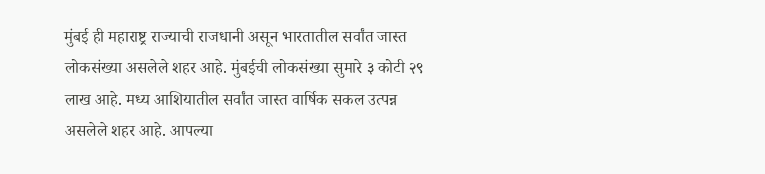मुंबई ही महाराष्ट्र राज्याची राजधानी असून भारतातील सर्वांत जास्त लोकसंख्या असलेले शहर आहे. मुंबईची लोकसंख्या सुमारे ३ कोटी २९ लाख आहे. मध्य आशियातील सर्वांत जास्त वार्षिक सकल उत्पन्न असलेले शहर आहे. आपल्या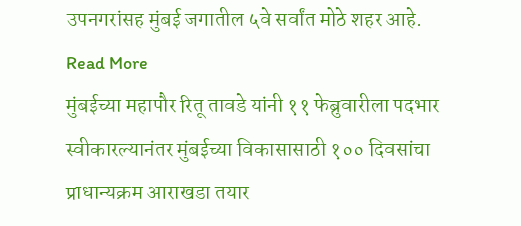उपनगरांसह मुंबई जगातील ५वे सर्वांत मोठे शहर आहे. Read More
मुंबईच्या महापौर रितू तावडे यांनी ११ फेब्रुवारीला पदभार स्वीकारल्यानंतर मुंबईच्या विकासासाठी १०० दिवसांचा प्राधान्यक्रम आराखडा तयार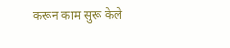करून काम सुरू केले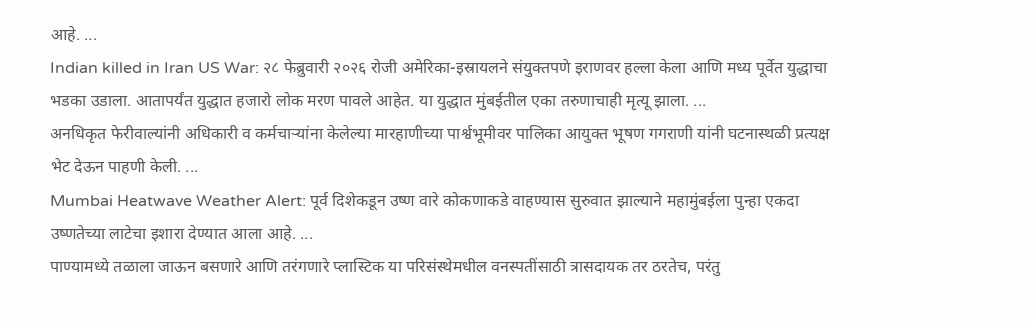आहे. ...
Indian killed in Iran US War: २८ फेब्रुवारी २०२६ रोजी अमेरिका-इस्रायलने संयुक्तपणे इराणवर हल्ला केला आणि मध्य पूर्वेत युद्धाचा भडका उडाला. आतापर्यंत युद्धात हजारो लोक मरण पावले आहेत. या युद्धात मुंबईतील एका तरुणाचाही मृत्यू झाला. ...
अनधिकृत फेरीवाल्यांनी अधिकारी व कर्मचाऱ्यांना केलेल्या मारहाणीच्या पार्श्वभूमीवर पालिका आयुक्त भूषण गगराणी यांनी घटनास्थळी प्रत्यक्ष भेट देऊन पाहणी केली. ...
Mumbai Heatwave Weather Alert: पूर्व दिशेकडून उष्ण वारे कोकणाकडे वाहण्यास सुरुवात झाल्याने महामुंबईला पुन्हा एकदा उष्णतेच्या लाटेचा इशारा देण्यात आला आहे. ...
पाण्यामध्ये तळाला जाऊन बसणारे आणि तरंगणारे प्लास्टिक या परिसंस्थेमधील वनस्पतींसाठी त्रासदायक तर ठरतेच, परंतु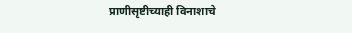प्राणीसृष्टीच्याही विनाशाचे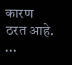कारण ठरत आहे. ...